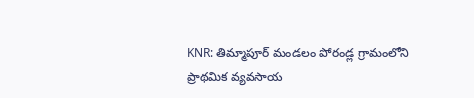KNR: తిమ్మాపూర్ మండలం పోరండ్ల గ్రామంలోని ప్రాథమిక వ్యవసాయ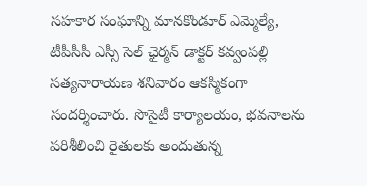సహకార సంఘాన్ని మానకొండూర్ ఎమ్మెల్యే, టీపీసీసీ ఎస్సీ సెల్ ఛైర్మన్ డాక్టర్ కవ్వంపల్లి సత్యనారాయణ శనివారం ఆకస్మికంగా సందర్శించారు. సొసైటీ కార్యాలయం, భవనాలను పరిశీలించి రైతులకు అందుతున్న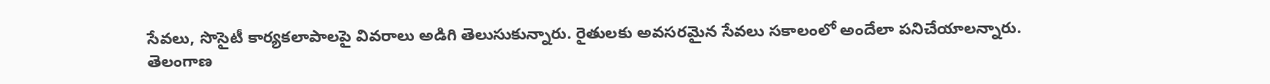సేవలు, సొసైటీ కార్యకలాపాలపై వివరాలు అడిగి తెలుసుకున్నారు. రైతులకు అవసరమైన సేవలు సకాలంలో అందేలా పనిచేయాలన్నారు.
తెలంగాణ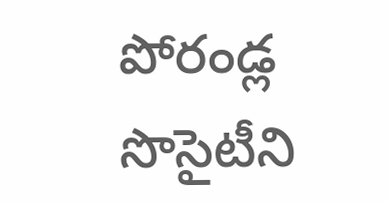పోరండ్ల సొసైటీని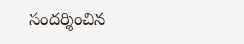సందర్శించిన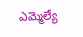ఎమ్మెల్యే